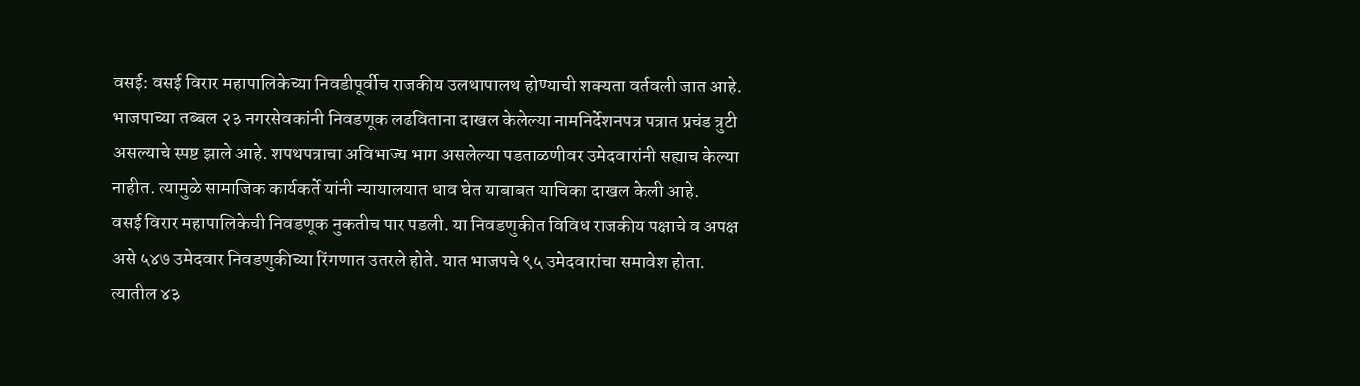वसई: वसई विरार महापालिकेच्या निवडीपूर्वीच राजकीय उलथापालथ होण्याची शक्यता वर्तवली जात आहे. भाजपाच्या तब्बल २३ नगरसेवकांनी निवडणूक लढविताना दाखल केलेल्या नामनिर्देशनपत्र पत्रात प्रचंड त्रुटी असल्याचे स्पष्ट झाले आहे. शपथपत्राचा अविभाज्य भाग असलेल्या पडताळणीवर उमेदवारांनी सह्याच केल्या नाहीत. त्यामुळे सामाजिक कार्यकर्ते यांनी न्यायालयात धाव घेत याबाबत याचिका दाखल केली आहे.
वसई विरार महापालिकेची निवडणूक नुकतीच पार पडली. या निवडणुकीत विविध राजकीय पक्षाचे व अपक्ष असे ५४७ उमेदवार निवडणुकीच्या रिंगणात उतरले होते. यात भाजपचे ९५ उमेदवारांचा समावेश होता. त्यातील ४३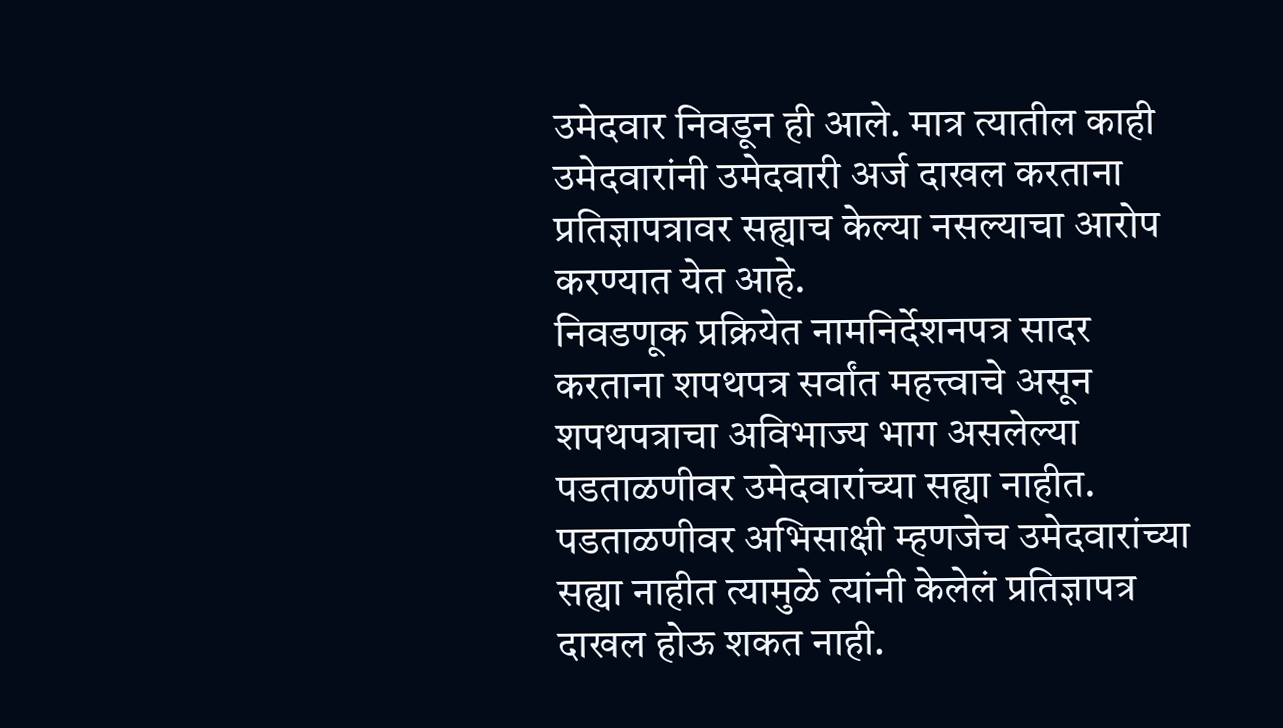उमेदवार निवडून ही आले. मात्र त्यातील काही उमेदवारांनी उमेदवारी अर्ज दाखल करताना प्रतिज्ञापत्रावर सह्याच केल्या नसल्याचा आरोप करण्यात येत आहे.
निवडणूक प्रक्रियेत नामनिर्देशनपत्र सादर करताना शपथपत्र सर्वांत महत्त्वाचे असून शपथपत्राचा अविभाज्य भाग असलेल्या पडताळणीवर उमेदवारांच्या सह्या नाहीत. पडताळणीवर अभिसाक्षी म्हणजेच उमेदवारांच्या सह्या नाहीत त्यामुळे त्यांनी केलेलं प्रतिज्ञापत्र दाखल होऊ शकत नाही.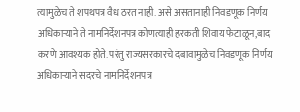त्यामुळेच ते शपथपत्र वैध ठरत नाही. असे असतानाही निवडणूक निर्णय अधिकाऱ्याने ते नामनिर्देशनपत्र कोणत्याही हरकती शिवाय फेटाळून,बाद करणे आवश्यक होते. परंतु राज्यसरकारचे दबावामुळेच निवडणूक निर्णय अधिकाऱ्याने सदरचे नामनिर्देशनपत्र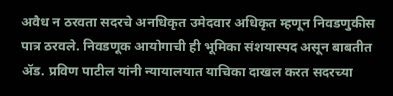अवैध न ठरवता सदरचे अनधिकृत उमेदवार अधिकृत म्हणून निवडणुकीस पात्र ठरवले. निवडणूक आयोगाची ही भूमिका संशयास्पद असून बाबतीत ॲड. प्रविण पाटील यांनी न्यायालयात याचिका दाखल करत सदरच्या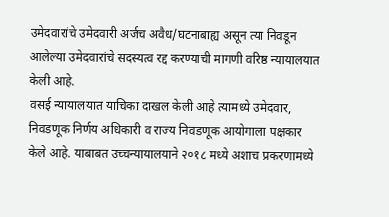उमेदवारांचे उमेदवारी अर्जच अवैध/घटनाबाह्य असून त्या निवडून आलेल्या उमेदवारांचे सदस्यत्व रद्द करण्याची मागणी वरिष्ठ न्यायालयात केली आहे.
वसई न्यायालयात याचिका दाखल केली आहे त्यामध्ये उमेदवार, निवडणूक निर्णय अधिकारी व राज्य निवडणूक आयोगाला पक्षकार केले आहे. याबाबत उच्चन्यायालयाने २०१८ मध्ये अशाच प्रकरणामध्ये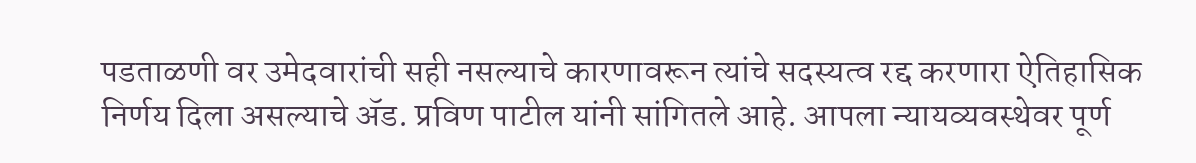पडताळणी वर उमेदवारांची सही नसल्याचे कारणावरून त्यांचे सदस्यत्व रद्द करणारा ऐतिहासिक निर्णय दिला असल्याचे ॲड. प्रविण पाटील यांनी सांगितले आहे. आपला न्यायव्यवस्थेवर पूर्ण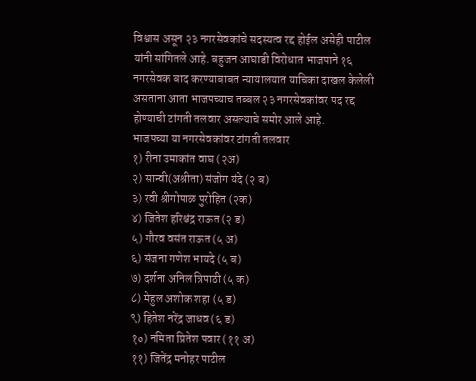विश्वास असून २३ नगरसेवकांचे सदस्यत्व रद्द होईल असेही पाटील यांनी सांगितले आहे. बहुजन आघाडी विरोधात भाजपाने १६ नगरसेवक बाद करण्याबाबत न्यायालयात याचिका दाखल केलेली असताना आता भाजपच्याच तब्बल २३ नगरसेवकांवर पद रद्द होण्याची टांगती तलवार असल्याचे समोर आले आहे.
भाजपच्या या नगरसेवकांवर टांगती तलवार
१) रीना उमाकांत वाघ (२अ)
२) सान्वी(अश्रीता) संजोग यंदे (२ ब)
३) रवी श्रीगोपाळ पुरोहित (२क)
४) जितेश हरिश्चंद्र राऊत (२ ड)
५) गौरव वसंत राऊत (५ अ)
६) संजना गणेश भायदे (५ ब)
७) दर्शना अनिल त्रिपाठी (५ क)
८) मेहुल अशोक शहा (५ ड)
९) हितेश नरेंद्र जाधव (६ ड)
१०) नमिता प्रितेश पवार (११ अ)
११) जितेंद्र मनोहर पाटील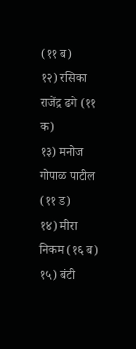(११ ब)
१२) रसिका राजेंद्र ढगे (११ क)
१३) मनोज गोपाळ पाटील (११ ड)
१४) मीरा निकम (१६ ब)
१५) बंटी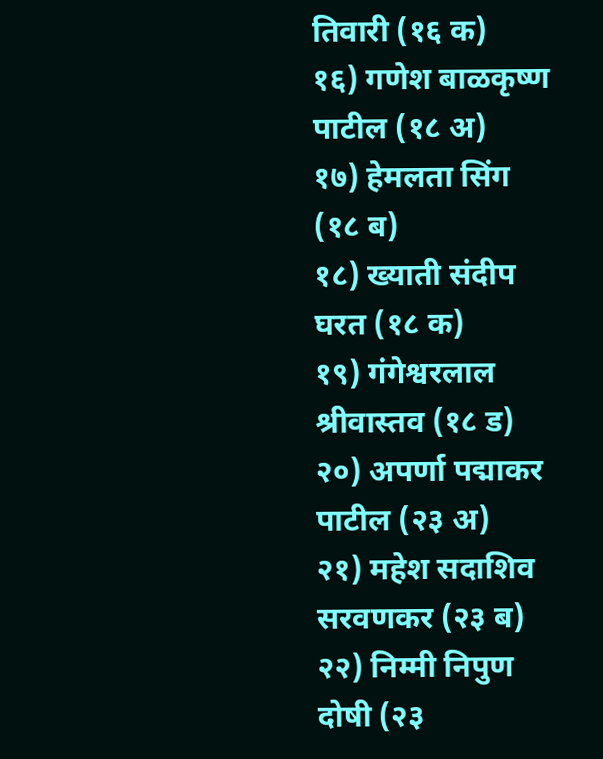तिवारी (१६ क)
१६) गणेश बाळकृष्ण पाटील (१८ अ)
१७) हेमलता सिंग (१८ ब)
१८) ख्याती संदीप घरत (१८ क)
१९) गंगेश्वरलाल श्रीवास्तव (१८ ड)
२०) अपर्णा पद्माकर पाटील (२३ अ)
२१) महेश सदाशिव सरवणकर (२३ ब)
२२) निम्मी निपुण दोषी (२३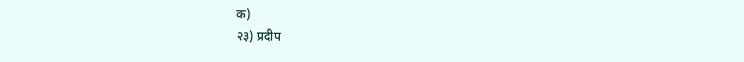क)
२३) प्रदीप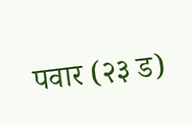पवार (२३ ड)